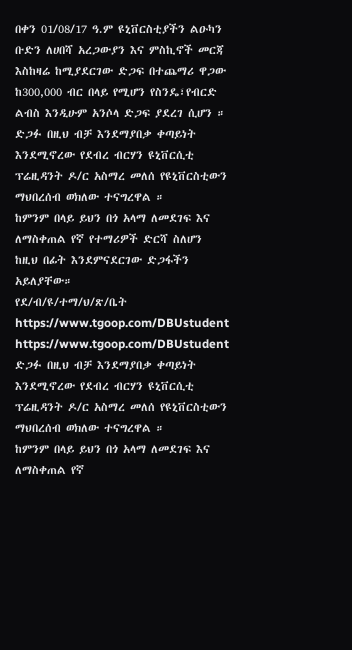በቀን 01/08/17 ዓ.ም ዩኒቨርስቲያችን ልዑካን ቡድን ለሀበሻ አረጋውያን እና ምስኪኖች መርጃ እስከዛሬ ከሚያደርገው ድጋፍ በተጨማሪ ዋጋው ከ300,000 ብር በላይ የሚሆን የስንዴ፣የብርድ ልብስ እንዲሁም አንሶላ ድጋፍ ያደረገ ሲሆን ።
ድጋፉ በዚህ ብቻ እንደማያበቃ ቀጣይነት እንደሚኖረው የደብረ ብርሃን ዩኒቨርሲቲ ፕሬዚዳንት ዶ/ር አስማረ መለሰ የዩኒቨርስቲውን ማህበረሰብ ወክለው ተናግረዋል ።
ከምንም በላይ ይህን በጎ አላማ ለመደገፍ እና ለማስቀጠል የኛ የተማሪዎች ድርሻ ስለሆን ከዚህ በፊት እንደምናደርገው ድጋፋችን አይለያቸው።
የደ/ብ/ዩ/ተማ/ህ/ጽ/ቤት
https://www.tgoop.com/DBUstudent
https://www.tgoop.com/DBUstudent
ድጋፉ በዚህ ብቻ እንደማያበቃ ቀጣይነት እንደሚኖረው የደብረ ብርሃን ዩኒቨርሲቲ ፕሬዚዳንት ዶ/ር አስማረ መለሰ የዩኒቨርስቲውን ማህበረሰብ ወክለው ተናግረዋል ።
ከምንም በላይ ይህን በጎ አላማ ለመደገፍ እና ለማስቀጠል የኛ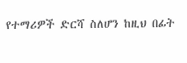የተማሪዎች ድርሻ ስለሆን ከዚህ በፊት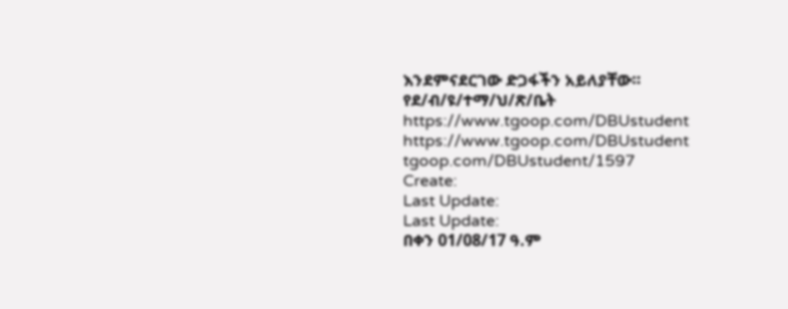እንደምናደርገው ድጋፋችን አይለያቸው።
የደ/ብ/ዩ/ተማ/ህ/ጽ/ቤት
https://www.tgoop.com/DBUstudent
https://www.tgoop.com/DBUstudent
tgoop.com/DBUstudent/1597
Create:
Last Update:
Last Update:
በቀን 01/08/17 ዓ.ም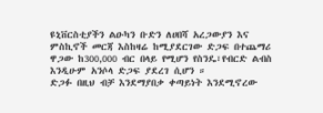ዩኒቨርስቲያችን ልዑካን ቡድን ለሀበሻ አረጋውያን እና ምስኪኖች መርጃ እስከዛሬ ከሚያደርገው ድጋፍ በተጨማሪ ዋጋው ከ300,000 ብር በላይ የሚሆን የስንዴ፣የብርድ ልብስ እንዲሁም አንሶላ ድጋፍ ያደረገ ሲሆን ።
ድጋፉ በዚህ ብቻ እንደማያበቃ ቀጣይነት እንደሚኖረው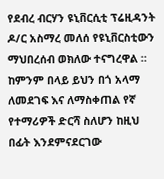የደብረ ብርሃን ዩኒቨርሲቲ ፕሬዚዳንት ዶ/ር አስማረ መለሰ የዩኒቨርስቲውን ማህበረሰብ ወክለው ተናግረዋል ።
ከምንም በላይ ይህን በጎ አላማ ለመደገፍ እና ለማስቀጠል የኛ የተማሪዎች ድርሻ ስለሆን ከዚህ በፊት እንደምናደርገው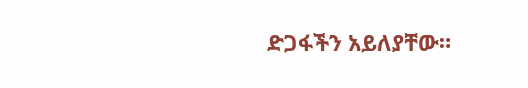ድጋፋችን አይለያቸው።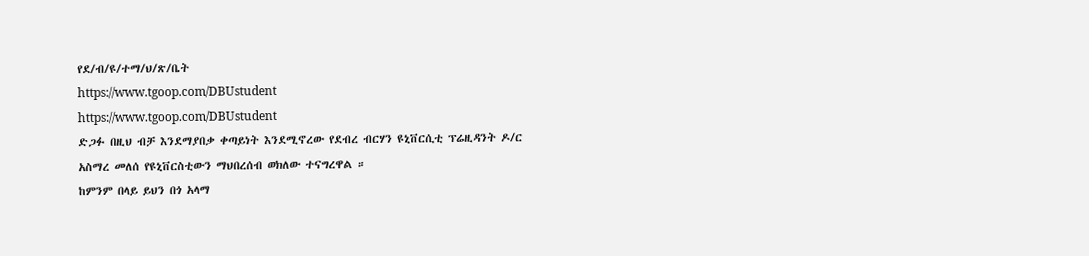የደ/ብ/ዩ/ተማ/ህ/ጽ/ቤት
https://www.tgoop.com/DBUstudent
https://www.tgoop.com/DBUstudent
ድጋፉ በዚህ ብቻ እንደማያበቃ ቀጣይነት እንደሚኖረው የደብረ ብርሃን ዩኒቨርሲቲ ፕሬዚዳንት ዶ/ር አስማረ መለሰ የዩኒቨርስቲውን ማህበረሰብ ወክለው ተናግረዋል ።
ከምንም በላይ ይህን በጎ አላማ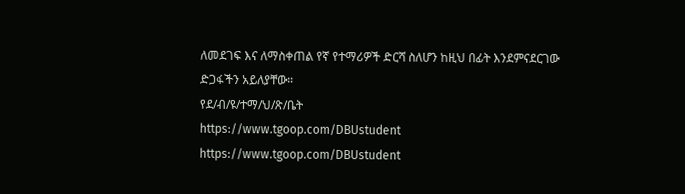ለመደገፍ እና ለማስቀጠል የኛ የተማሪዎች ድርሻ ስለሆን ከዚህ በፊት እንደምናደርገው ድጋፋችን አይለያቸው።
የደ/ብ/ዩ/ተማ/ህ/ጽ/ቤት
https://www.tgoop.com/DBUstudent
https://www.tgoop.com/DBUstudent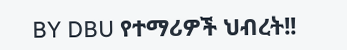BY DBU የተማሪዎች ህብረት!!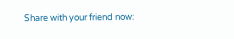Share with your friend now: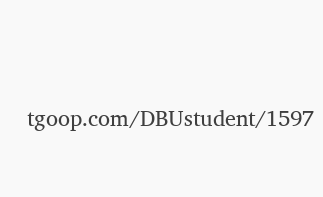tgoop.com/DBUstudent/1597